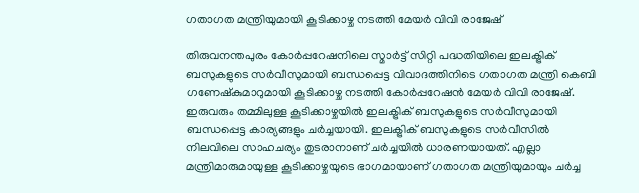ഗതാഗത മന്ത്രിയുമായി കൂടിക്കാഴ്ച നടത്തി മേയര്‍ വിവി രാജേഷ്

തിരുവനന്തപുരം കോര്‍പ്പറേഷനിലെ സ്മാര്‍ട്ട് സിറ്റി പദ്ധതിയിലെ ഇലക്ട്രിക് ബസുകളുടെ സര്‍വീസുമായി ബന്ധപ്പെട്ട വിവാദത്തിനിടെ ഗതാഗത മന്ത്രി കെബി ഗണേഷ്‍കുമാറുമായി കൂടിക്കാഴ്ച നടത്തി കോര്‍പ്പറേഷൻ മേയര്‍ വിവി രാജേഷ്. ഇരുവരും തമ്മിലുള്ള കൂടിക്കാഴ്ചയിൽ ഇലക്ട്രിക് ബസുകളുടെ സര്‍വീസുമായി ബന്ധപ്പെട്ട കാര്യങ്ങളും ചര്‍ച്ചയായി. ഇലക്ട്രിക് ബസുകളുടെ സര്‍വീസില്‍ നിലവിലെ സാഹചര്യം തുടരാനാണ് ചര്‍ച്ചയിൽ ധാരണയായത്. എല്ലാ മന്ത്രിമാരുമായുള്ള കൂടിക്കാഴ്ചയുടെ ഭാഗമായാണ് ഗതാഗത മന്ത്രിയുമായും ചര്‍ച്ച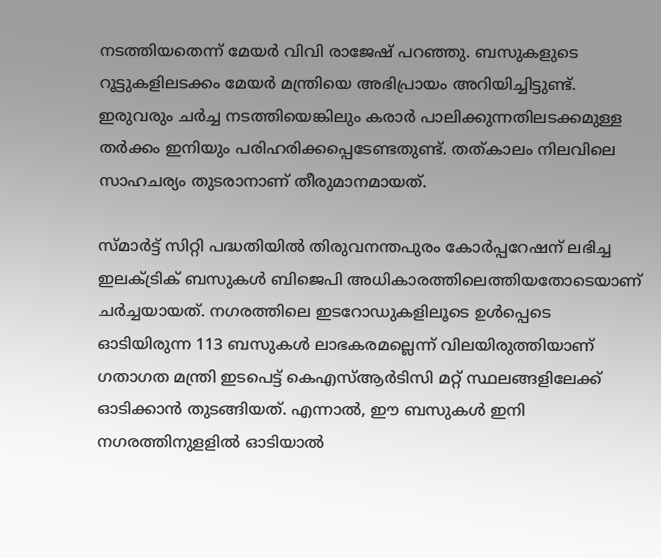നടത്തിയതെന്ന് മേയര്‍ വിവി രാജേഷ് പറഞ്ഞു. ബസുകളുടെ റൂട്ടുകളിലടക്കം മേയര്‍ മന്ത്രിയെ അഭിപ്രായം അറിയിച്ചിട്ടുണ്ട്. ഇരുവരും ചര്‍ച്ച നടത്തിയെങ്കിലും കരാര്‍ പാലിക്കുന്നതിലടക്കമുള്ള തര്‍ക്കം ഇനിയും പരിഹരിക്കപ്പെടേണ്ടതുണ്ട്. തത്കാലം നിലവിലെ സാഹചര്യം തുടരാനാണ് തീരുമാനമായത്.

സ്മാർട്ട് സിറ്റി പദ്ധതിയിൽ തിരുവനന്തപുരം കോർപ്പറേഷന് ലഭിച്ച ഇലക്ട്രിക് ബസുകൾ ബിജെപി അധികാരത്തിലെത്തിയതോടെയാണ് ചര്‍ച്ചയായത്. നഗരത്തിലെ ഇടറോഡുകളിലൂടെ ഉൾപ്പെടെ ഓടിയിരുന്ന 113 ബസുകൾ ലാഭകരമല്ലെന്ന് വിലയിരുത്തിയാണ് ഗതാഗത മന്ത്രി ഇടപെട്ട് കെഎസ്ആർടിസി മറ്റ് സ്ഥലങ്ങളിലേക്ക് ഓടിക്കാൻ തുടങ്ങിയത്. എന്നാൽ, ഈ ബസുകൾ ഇനി നഗരത്തിനുളളിൽ ഓടിയാൽ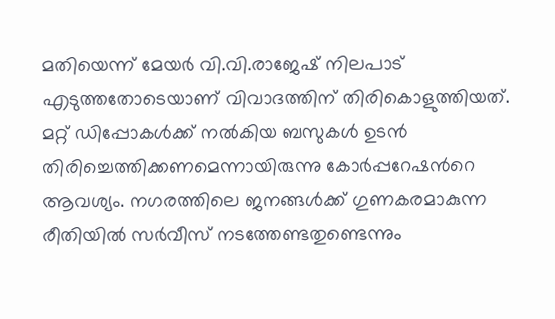മതിയെന്ന് മേയർ വി.വി.രാജേഷ് നിലപാട് എടുത്തതോടെയാണ് വിവാദത്തിന് തിരികൊളുത്തിയത്. മറ്റ് ഡിപ്പോകൾക്ക് നൽകിയ ബസുകൾ ഉടൻ തിരിച്ചെത്തിക്കണമെന്നായിരുന്നു കോര്‍പ്പറേഷന്‍റെ ആവശ്യം. നഗരത്തിലെ ജനങ്ങള്‍ക്ക് ഗുണകരമാകുന്ന രീതിയിൽ സര്‍വീസ് നടത്തേണ്ടതുണ്ടെന്നും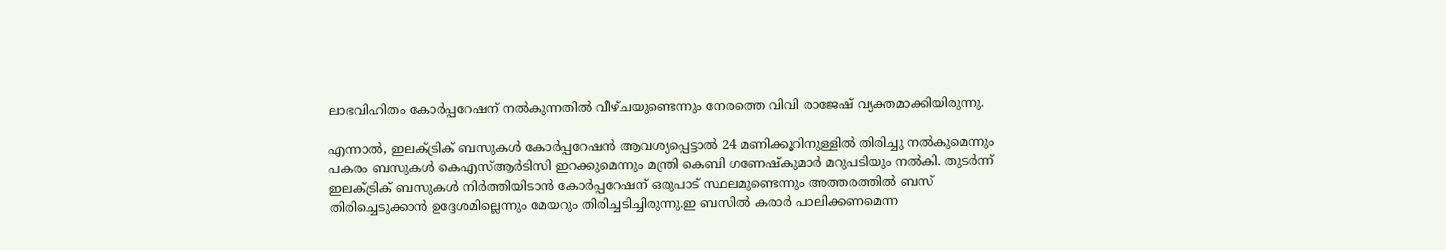ലാഭവിഹിതം കോര്‍പ്പറേഷന് നൽകുന്നതിൽ വീഴ്ചയുണ്ടെന്നും നേരത്തെ വിവി രാജേഷ് വ്യക്തമാക്കിയിരുന്നു.

എന്നാൽ, ഇലക്ട്രിക് ബസുകള്‍ കോര്‍പ്പറേഷൻ ആവശ്യപ്പെട്ടാൽ 24 മണിക്കൂറിനുള്ളിൽ തിരിച്ചു നൽകുമെന്നും പകരം ബസുകള്‍ കെഎസ്ആര്‍ടിസി ഇറക്കുമെന്നും മന്ത്രി കെബി ഗണേഷ്‍കുമാര്‍ മറുപടിയും നൽകി. തുടര്‍ന്ന് ഇലക്ട്രിക് ബസുകള്‍ നിര്‍ത്തിയിടാൻ കോര്‍പ്പറേഷന് ഒരുപാട് സ്ഥലമുണ്ടെന്നും അത്തരത്തിൽ ബസ് തിരിച്ചെടുക്കാൻ ഉദ്ദേശമില്ലെന്നും മേയറും തിരിച്ചടിച്ചിരുന്നു.ഇ ബസിൽ കരാര്‍ പാലിക്കണമെന്ന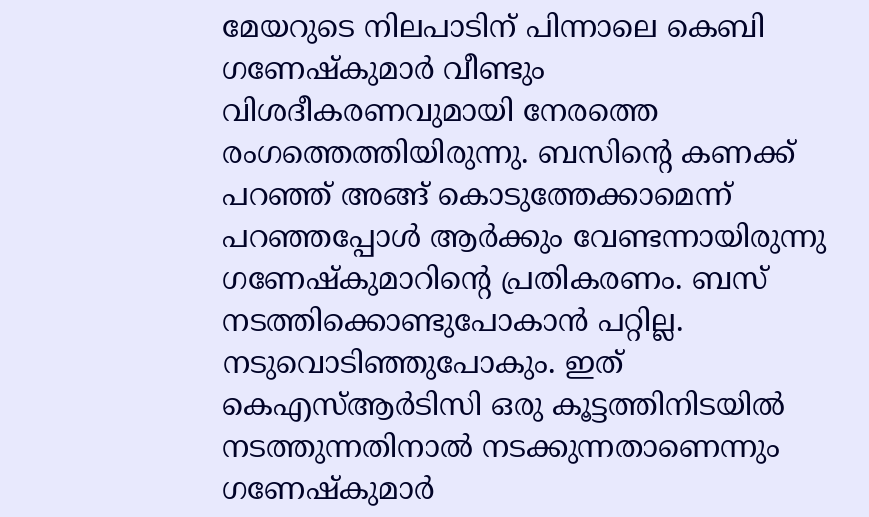മേയറുടെ നിലപാടിന് പിന്നാലെ കെബി ഗണേഷ്കുമാര്‍ വീണ്ടും വിശദീകരണവുമായി നേരത്തെ രംഗത്തെത്തിയിരുന്നു. ബസിന്‍റെ കണക്ക് പറഞ്ഞ് അങ്ങ് കൊടുത്തേക്കാമെന്ന് പറഞ്ഞപ്പോൾ ആർക്കും വേണ്ടന്നായിരുന്നു ഗണേഷ്‍കുമാറിന്‍റെ പ്രതികരണം. ബസ് നടത്തിക്കൊണ്ടുപോകാന്‍ പറ്റില്ല. നടുവൊടിഞ്ഞുപോകും. ഇത് കെഎസ്ആര്‍ടിസി ഒരു കൂട്ടത്തിനിടയില്‍ നടത്തുന്നതിനാല്‍ നടക്കുന്നതാണെന്നും ഗണേഷ്‍കുമാര്‍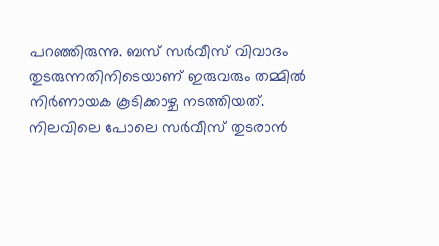പറഞ്ഞിരുന്നു. ബസ് സര്‍വീസ് വിവാദം തുടരുന്നതിനിടെയാണ് ഇരുവരും തമ്മിൽ നിര്‍ണായക കൂടിക്കാഴ്ച നടത്തിയത്. നിലവിലെ പോലെ സര്‍വീസ് തുടരാൻ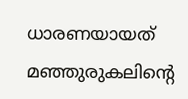ധാരണയായത് മഞ്ഞുരുകലിന്‍റെ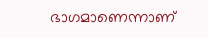ഭാഗമാണെന്നാണ്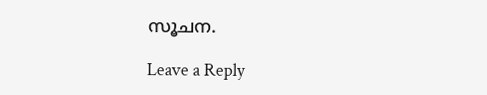സൂചന.

Leave a Reply